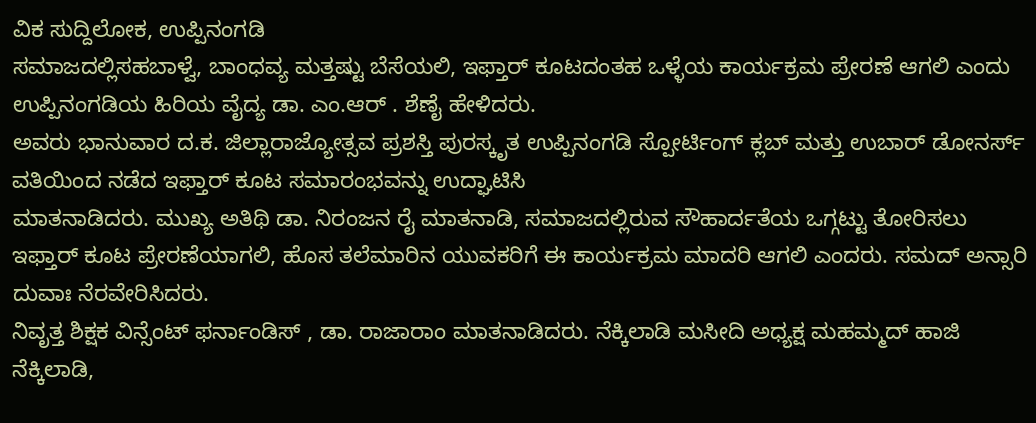ವಿಕ ಸುದ್ದಿಲೋಕ, ಉಪ್ಪಿನಂಗಡಿ
ಸಮಾಜದಲ್ಲಿಸಹಬಾಳ್ವೆ, ಬಾಂಧವ್ಯ ಮತ್ತಷ್ಟು ಬೆಸೆಯಲಿ, ಇಫ್ತಾರ್ ಕೂಟದಂತಹ ಒಳ್ಳೆಯ ಕಾರ್ಯಕ್ರಮ ಪ್ರೇರಣೆ ಆಗಲಿ ಎಂದು ಉಪ್ಪಿನಂಗಡಿಯ ಹಿರಿಯ ವೈದ್ಯ ಡಾ. ಎಂ.ಆರ್ . ಶೆಣೈ ಹೇಳಿದರು.
ಅವರು ಭಾನುವಾರ ದ.ಕ. ಜಿಲ್ಲಾರಾಜ್ಯೋತ್ಸವ ಪ್ರಶಸ್ತಿ ಪುರಸ್ಕೃತ ಉಪ್ಪಿನಂಗಡಿ ಸ್ಪೋರ್ಟಿಂಗ್ ಕ್ಲಬ್ ಮತ್ತು ಉಬಾರ್ ಡೋನರ್ಸ್ ವತಿಯಿಂದ ನಡೆದ ಇಫ್ತಾರ್ ಕೂಟ ಸಮಾರಂಭವನ್ನು ಉದ್ಘಾಟಿಸಿ
ಮಾತನಾಡಿದರು. ಮುಖ್ಯ ಅತಿಥಿ ಡಾ. ನಿರಂಜನ ರೈ ಮಾತನಾಡಿ, ಸಮಾಜದಲ್ಲಿರುವ ಸೌಹಾರ್ದತೆಯ ಒಗ್ಗಟ್ಟು ತೋರಿಸಲು ಇಫ್ತಾರ್ ಕೂಟ ಪ್ರೇರಣೆಯಾಗಲಿ, ಹೊಸ ತಲೆಮಾರಿನ ಯುವಕರಿಗೆ ಈ ಕಾರ್ಯಕ್ರಮ ಮಾದರಿ ಆಗಲಿ ಎಂದರು. ಸಮದ್ ಅನ್ಸಾರಿ ದುವಾಃ ನೆರವೇರಿಸಿದರು.
ನಿವೃತ್ತ ಶಿಕ್ಷಕ ವಿನ್ಸೆಂಟ್ ಫರ್ನಾಂಡಿಸ್ , ಡಾ. ರಾಜಾರಾಂ ಮಾತನಾಡಿದರು. ನೆಕ್ಕಿಲಾಡಿ ಮಸೀದಿ ಅಧ್ಯಕ್ಷ ಮಹಮ್ಮದ್ ಹಾಜಿ ನೆಕ್ಕಿಲಾಡಿ,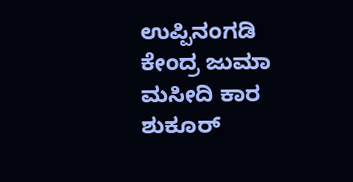ಉಪ್ಪಿನಂಗಡಿ ಕೇಂದ್ರ ಜುಮಾ ಮಸೀದಿ ಕಾರ ಶುಕೂರ್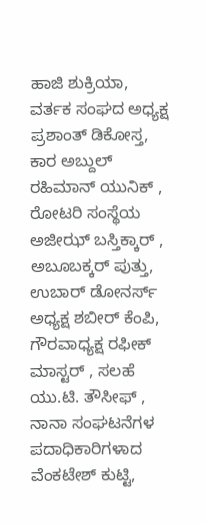ಹಾಜಿ ಶುಕ್ರಿಯಾ, ವರ್ತಕ ಸಂಘದ ಅಧ್ಯಕ್ಷ ಪ್ರಶಾಂತ್ ಡಿಕೋಸ್ತ, ಕಾರ ಅಬ್ದುಲ್ ರಹಿಮಾನ್ ಯುನಿಕ್ , ರೋಟರಿ ಸಂಸ್ಥೆಯ ಅಜೀಝ್ ಬಸ್ತಿಕ್ಕಾರ್ , ಅಬೂಬಕ್ಕರ್ ಪುತ್ತು, ಉಬಾರ್ ಡೋನರ್ಸ್ ಅಧ್ಯಕ್ಷ ಶಬೀರ್ ಕೆಂಪಿ, ಗೌರವಾಧ್ಯಕ್ಷ ರಫೀಕ್ ಮಾಸ್ಟರ್ , ಸಲಹೆ ಯು.ಟಿ. ತೌಸೀಫ್ , ನಾನಾ ಸಂಘಟನೆಗಳ ಪದಾಧಿಕಾರಿಗಳಾದ ವೆಂಕಟೇಶ್ ಕುಟ್ಟಿ,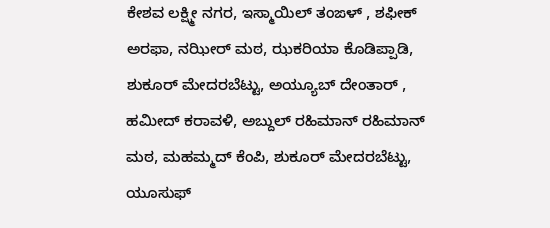ಕೇಶವ ಲಕ್ಷ್ಮೀ ನಗರ, ಇಸ್ಮಾಯಿಲ್ ತಂಙಳ್ , ಶಫೀಕ್ ಅರಫಾ, ನಝೀರ್ ಮಠ, ಝಕರಿಯಾ ಕೊಡಿಪ್ಪಾಡಿ, ಶುಕೂರ್ ಮೇದರಬೆಟ್ಟು, ಅಯ್ಯೂಬ್ ದೇಂತಾರ್ , ಹಮೀದ್ ಕರಾವಳಿ, ಅಬ್ದುಲ್ ರಹಿಮಾನ್ ರಹಿಮಾನ್ ಮಠ, ಮಹಮ್ಮದ್ ಕೆಂಪಿ, ಶುಕೂರ್ ಮೇದರಬೆಟ್ಟು, ಯೂಸುಫ್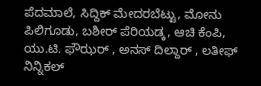ಪೆದಮಾಲೆ, ಸಿದ್ದಿಕ್ ಮೇದರಬೆಟ್ಟು, ಮೋನು ಪಿಲಿಗೂಡು, ಬಶೀರ್ ಪೆರಿಯಡ್ಕ, ಆಚಿ ಕೆಂಪಿ, ಯು.ಟಿ. ಫೌಝರ್ , ಅನಸ್ ದಿಲ್ದಾರ್ , ಲತೀಫ್ ನಿನ್ನಿಕಲ್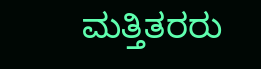ಮತ್ತಿತರರು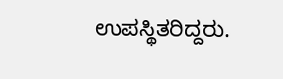ಉಪಸ್ಥಿತರಿದ್ದರು.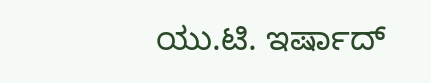ಯು.ಟಿ. ಇರ್ಷಾದ್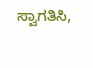ಸ್ವಾಗತಿಸಿ,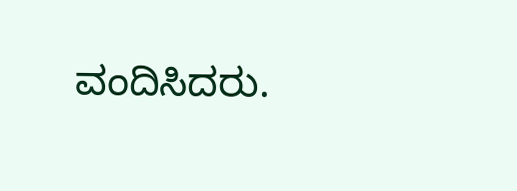ವಂದಿಸಿದರು.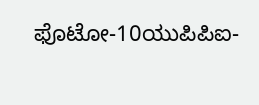ಫೊಟೋ-10ಯುಪಿಪಿಐ-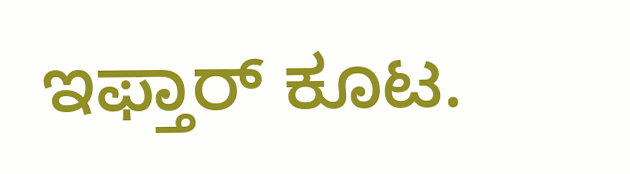ಇಫ್ತಾರ್ ಕೂಟ.